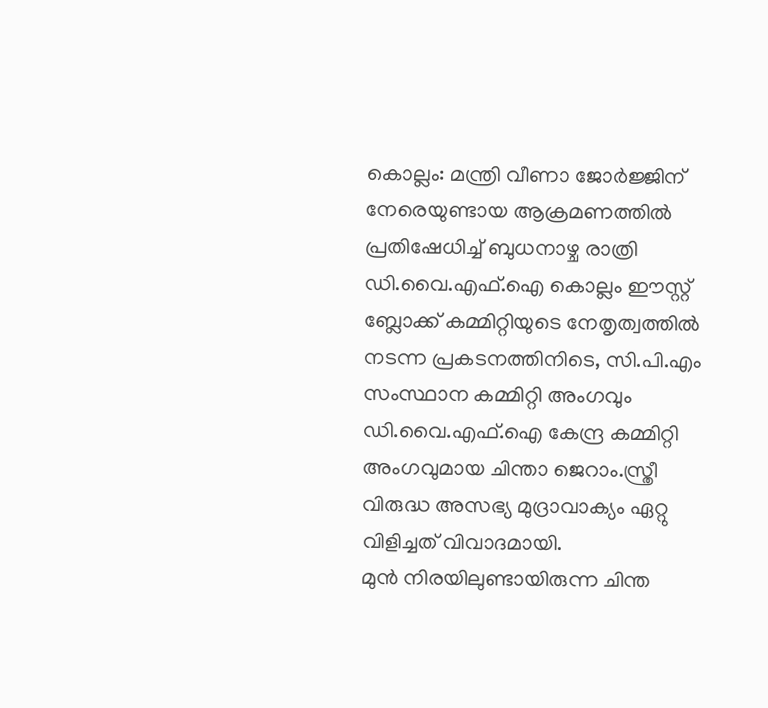കൊല്ലം: മന്ത്രി വീണാ ജോർജ്ജിന് നേരെയുണ്ടായ ആക്രമണത്തിൽ പ്രതിഷേധിച്ച് ബുധനാഴ്ച രാത്രി ഡി.വൈ.എഫ്.ഐ കൊല്ലം ഈസ്റ്റ് ബ്ലോക്ക് കമ്മിറ്റിയുടെ നേതൃത്വത്തിൽ നടന്ന പ്രകടനത്തിനിടെ, സി.പി.എം സംസ്ഥാന കമ്മിറ്റി അംഗവും ഡി.വൈ.എഫ്.ഐ കേന്ദ്ര കമ്മിറ്റി അംഗവുമായ ചിന്താ ജെറാം.സ്ത്രീ വിരുദ്ധ അസഭ്യ മുദ്രാവാക്യം ഏറ്റു വിളിച്ചത് വിവാദമായി.
മുൻ നിരയിലുണ്ടായിരുന്ന ചിന്ത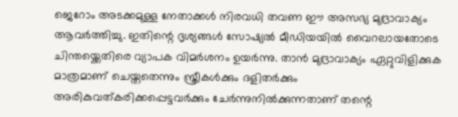ജെറോം അടക്കമുള്ള നേതാക്കൾ നിരവധി തവണ ഈ അസഭ്യ മുദ്രാവാക്യം ആവർത്തിച്ചു. ഇതിന്റെ ദൃശ്യങ്ങൾ സോഷ്യൽ മീഡിയയിൽ വൈറലായതോടെ ചിന്തയ്ക്കെതിരെ വ്യാപക വിമർശനം ഉയർന്നു. താൻ മുദ്രാവാക്യം ഏറ്റുവിളിക്കുക മാത്രമാണ് ചെയ്തതെന്നും സ്ത്രീകൾക്കും ദളിതർക്കും അരികുവത്കരിക്കപ്പെട്ടവർക്കും ചേർന്നുനിൽക്കുന്നതാണ് തന്റെ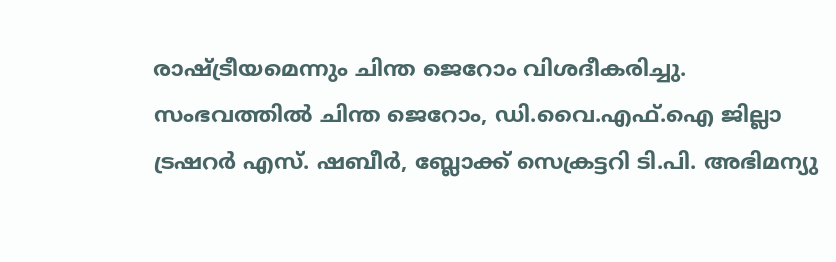രാഷ്ട്രീയമെന്നും ചിന്ത ജെറോം വിശദീകരിച്ചു.
സംഭവത്തിൽ ചിന്ത ജെറോം, ഡി.വൈ.എഫ്.ഐ ജില്ലാ ട്രഷറർ എസ്. ഷബീർ, ബ്ലോക്ക് സെക്രട്ടറി ടി.പി. അഭിമന്യു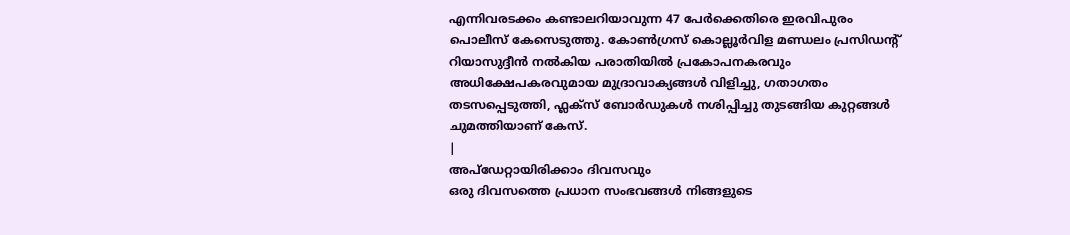എന്നിവരടക്കം കണ്ടാലറിയാവുന്ന 47 പേർക്കെതിരെ ഇരവിപുരം പൊലീസ് കേസെടുത്തു. കോൺഗ്രസ് കൊല്ലൂർവിള മണ്ഡലം പ്രസിഡന്റ് റിയാസുദ്ദീൻ നൽകിയ പരാതിയിൽ പ്രകോപനകരവും അധിക്ഷേപകരവുമായ മുദ്രാവാക്യങ്ങൾ വിളിച്ചു, ഗതാഗതം തടസപ്പെടുത്തി, ഫ്ലക്സ് ബോർഡുകൾ നശിപ്പിച്ചു തുടങ്ങിയ കുറ്റങ്ങൾ ചുമത്തിയാണ് കേസ്.
|
അപ്ഡേറ്റായിരിക്കാം ദിവസവും
ഒരു ദിവസത്തെ പ്രധാന സംഭവങ്ങൾ നിങ്ങളുടെ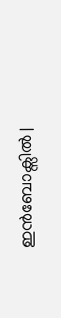ഇൻബോക്സിൽ |